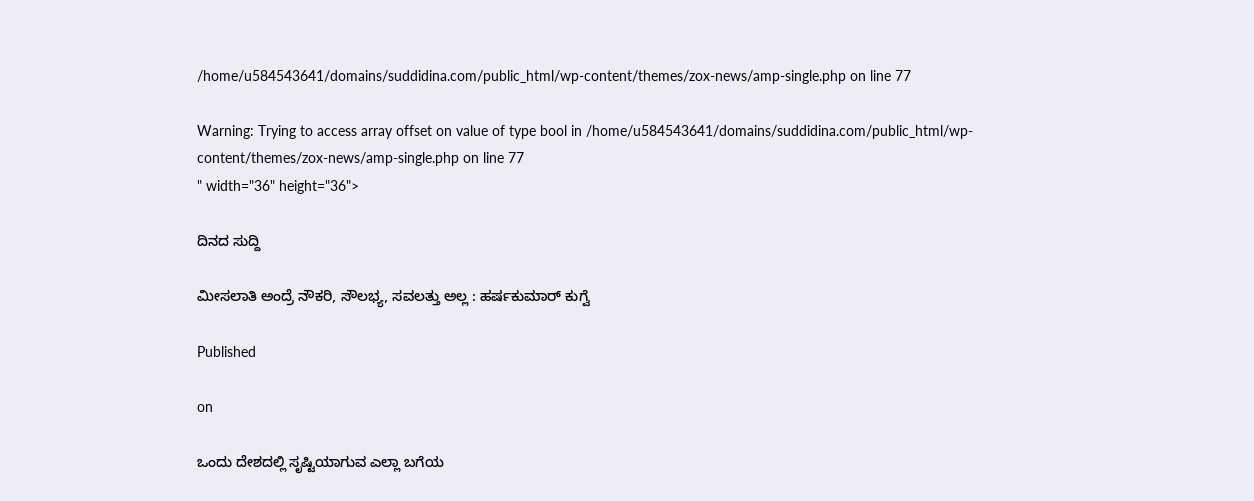/home/u584543641/domains/suddidina.com/public_html/wp-content/themes/zox-news/amp-single.php on line 77

Warning: Trying to access array offset on value of type bool in /home/u584543641/domains/suddidina.com/public_html/wp-content/themes/zox-news/amp-single.php on line 77
" width="36" height="36">

ದಿನದ ಸುದ್ದಿ

ಮೀಸಲಾತಿ ಅಂದ್ರೆ ನೌಕರಿ, ಸೌಲಭ್ಯ, ಸವಲತ್ತು ಅಲ್ಲ : ಹರ್ಷಕುಮಾರ್ ಕುಗ್ವೆ

Published

on

ಒಂದು ದೇಶದಲ್ಲಿ ಸೃಷ್ಟಿಯಾಗುವ ಎಲ್ಲಾ ಬಗೆಯ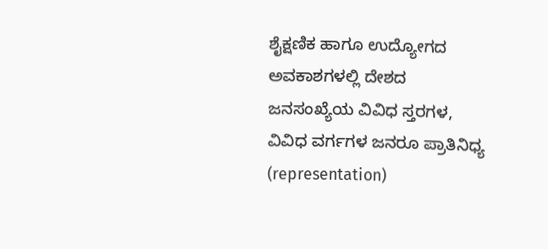ಶೈಕ್ಷಣಿಕ ಹಾಗೂ ಉದ್ಯೋಗದ ಅವಕಾಶಗಳಲ್ಲಿ ದೇಶದ ಜನಸಂಖ್ಯೆಯ ವಿವಿಧ ಸ್ತರಗಳ, ವಿವಿಧ ವರ್ಗಗಳ ಜನರೂ ಪ್ರಾತಿನಿಧ್ಯ (representation)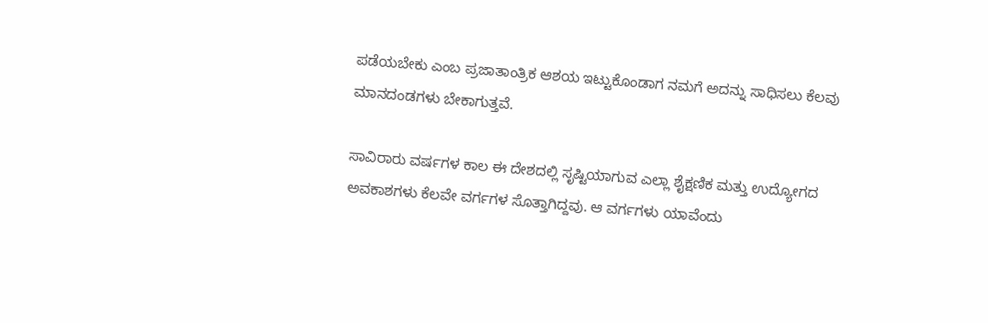ಪಡೆಯಬೇಕು ಎಂಬ ಪ್ರಜಾತಾಂತ್ರಿಕ ಆಶಯ ಇಟ್ಟುಕೊಂಡಾಗ ನಮಗೆ ಅದನ್ನು ಸಾಧಿಸಲು ಕೆಲವು ಮಾನದಂಡಗಳು ಬೇಕಾಗುತ್ತವೆ.

ಸಾವಿರಾರು ವರ್ಷಗಳ ಕಾಲ ಈ ದೇಶದಲ್ಲಿ ಸೃಷ್ಟಿಯಾಗುವ ಎಲ್ಲಾ ಶೈಕ್ಷಣಿಕ ಮತ್ತು ಉದ್ಯೋಗದ ಅವಕಾಶಗಳು ಕೆಲವೇ ವರ್ಗಗಳ ಸೊತ್ತಾಗಿದ್ದವು. ಆ ವರ್ಗಗಳು ಯಾವೆಂದು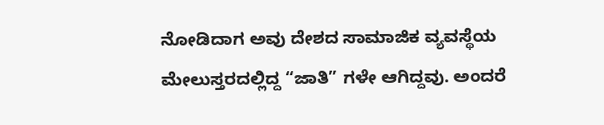ನೋಡಿದಾಗ ಅವು ದೇಶದ ಸಾಮಾಜಿಕ ವ್ಯವಸ್ಥೆಯ ಮೇಲುಸ್ತರದಲ್ಲಿದ್ದ “ಜಾತಿ” ಗಳೇ ಆಗಿದ್ದವು. ಅಂದರೆ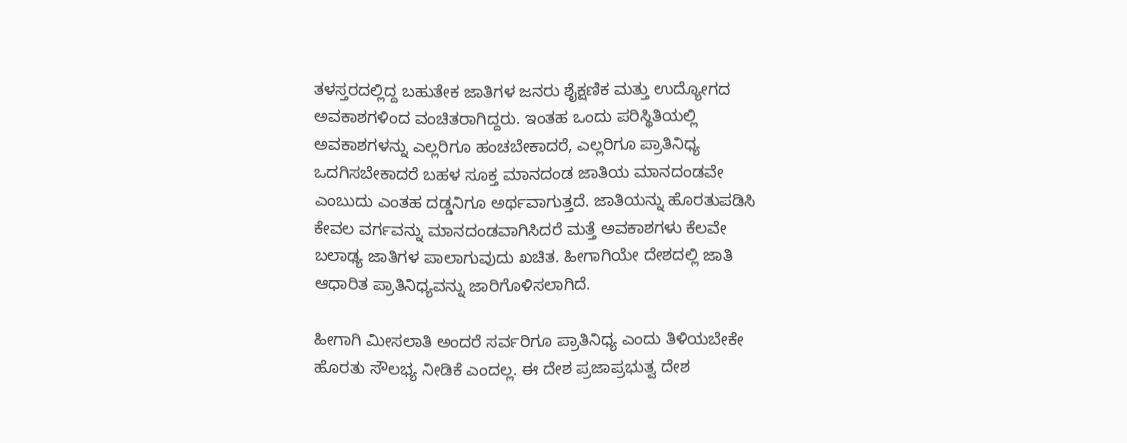ತಳಸ್ತರದಲ್ಲಿದ್ದ ಬಹುತೇಕ ಜಾತಿಗಳ ಜನರು ಶೈಕ್ಷಣಿಕ ಮತ್ತು ಉದ್ಯೋಗದ ಅವಕಾಶಗಳಿಂದ ವಂಚಿತರಾಗಿದ್ದರು. ಇಂತಹ ಒಂದು ಪರಿಸ್ಥಿತಿಯಲ್ಲಿ ಅವಕಾಶಗಳನ್ನು ಎಲ್ಲರಿಗೂ ಹಂಚಬೇಕಾದರೆ, ಎಲ್ಲರಿಗೂ ಪ್ರಾತಿನಿಧ್ಯ ಒದಗಿಸಬೇಕಾದರೆ ಬಹಳ ಸೂಕ್ತ ಮಾನದಂಡ ಜಾತಿಯ ಮಾನದಂಡವೇ ಎಂಬುದು ಎಂತಹ ದಡ್ಡನಿಗೂ ಅರ್ಥವಾಗುತ್ತದೆ. ಜಾತಿಯನ್ನು ಹೊರತುಪಡಿಸಿ ಕೇವಲ ವರ್ಗವನ್ನು ಮಾನದಂಡವಾಗಿಸಿದರೆ ಮತ್ತೆ ಅವಕಾಶಗಳು ಕೆಲವೇ ಬಲಾಢ್ಯ ಜಾತಿಗಳ ಪಾಲಾಗುವುದು ಖಚಿತ. ಹೀಗಾಗಿಯೇ ದೇಶದಲ್ಲಿ ಜಾತಿ ಆಧಾರಿತ ಪ್ರಾತಿನಿಧ್ಯವನ್ನು ಜಾರಿಗೊಳಿಸಲಾಗಿದೆ.

ಹೀಗಾಗಿ ಮೀಸಲಾತಿ ಅಂದರೆ ಸರ್ವರಿಗೂ ಪ್ರಾತಿನಿಧ್ಯ ಎಂದು ತಿಳಿಯಬೇಕೇ ಹೊರತು ಸೌಲಭ್ಯ ನೀಡಿಕೆ ಎಂದಲ್ಲ. ಈ ದೇಶ ಪ್ರಜಾಪ್ರಭುತ್ವ ದೇಶ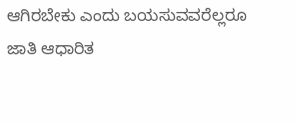ಆಗಿರಬೇಕು ಎಂದು ಬಯಸುವವರೆಲ್ಲರೂ ಜಾತಿ ಆಧಾರಿತ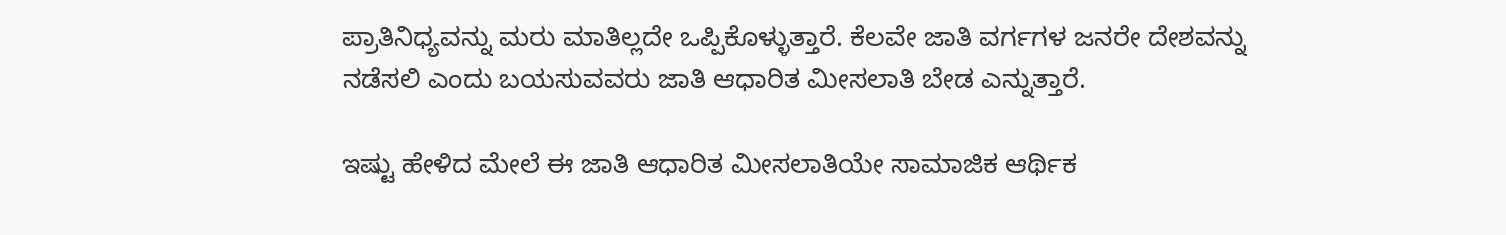ಪ್ರಾತಿನಿಧ್ಯವನ್ನು ಮರು ಮಾತಿಲ್ಲದೇ ಒಪ್ಪಿಕೊಳ್ಳುತ್ತಾರೆ. ಕೆಲವೇ ಜಾತಿ ವರ್ಗಗಳ ಜನರೇ ದೇಶವನ್ನು ನಡೆಸಲಿ ಎಂದು ಬಯಸುವವರು ಜಾತಿ ಆಧಾರಿತ ಮೀಸಲಾತಿ ಬೇಡ ಎನ್ನುತ್ತಾರೆ.

ಇಷ್ಟು ಹೇಳಿದ ಮೇಲೆ ಈ ಜಾತಿ ಆಧಾರಿತ ಮೀಸಲಾತಿಯೇ ಸಾಮಾಜಿಕ ಆರ್ಥಿಕ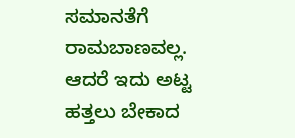ಸಮಾನತೆಗೆ ರಾಮಬಾಣವಲ್ಲ. ಆದರೆ ಇದು ಅಟ್ಟ ಹತ್ತಲು ಬೇಕಾದ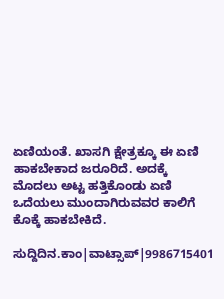ಏಣಿಯಂತೆ. ಖಾಸಗಿ ಕ್ಷೇತ್ರಕ್ಕೂ ಈ ಏಣಿ ಹಾಕಬೇಕಾದ ಜರೂರಿದೆ. ಅದಕ್ಕೆ ಮೊದಲು ಅಟ್ಟ ಹತ್ತಿಕೊಂಡು ಏಣಿ ಒದೆಯಲು ಮುಂದಾಗಿರುವವರ ಕಾಲಿಗೆ ಕೊಕ್ಕೆ ಹಾಕಬೇಕಿದೆ.

ಸುದ್ದಿದಿನ.ಕಾಂ|ವಾಟ್ಸಾಪ್|9986715401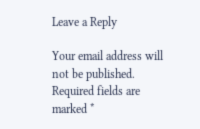Leave a Reply

Your email address will not be published. Required fields are marked *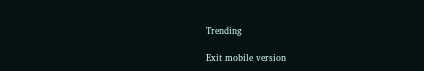Trending

Exit mobile version